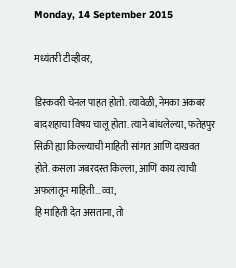Monday, 14 September 2015

मध्यंतरी टीव्हीवर,

डिस्कवरी चेनल पाहत होतो. त्यावेळी, नेमका अकबर बादशहाचा विषय चालू होता. त्याने बांधलेल्या, फतेहपुर सिक्री ह्या किल्ल्याची माहिती सांगत आणि दाखवत होते. कसला जबरदस्त किल्ला, आणि काय त्याची अफलातून माहिती...व्वा,
हि माहिती देत असताना, तो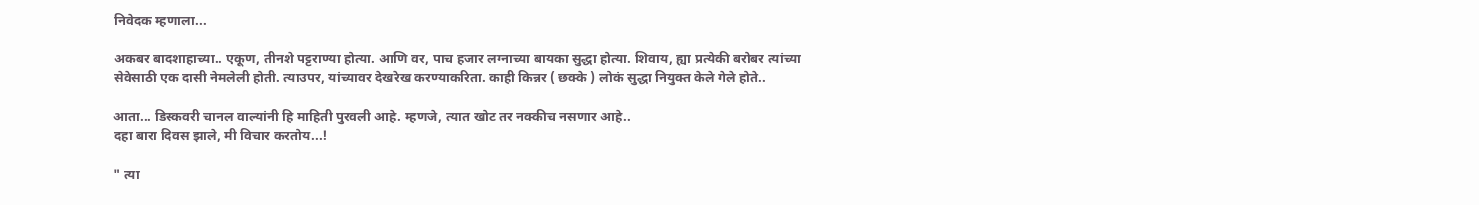निवेदक म्हणाला...

अकबर बादशाहाच्या.. एकूण, तीनशे पट्टराण्या होत्या. आणि वर, पाच हजार लग्नाच्या बायका सुद्धा होत्या. शिवाय, ह्या प्रत्येकी बरोबर त्यांच्या सेवेसाठी एक दासी नेमलेली होती. त्याउपर, यांच्यावर देखरेख करण्याकरिता. काही किन्नर ( छक्के ) लोकं सुद्धा नियुक्त केले गेले होते..

आता... डिस्कवरी चानल वाल्यांनी हि माहिती पुरवली आहे. म्हणजे, त्यात खोट तर नक्कीच नसणार आहे..
दहा बारा दिवस झाले, मी विचार करतोय...!

" त्या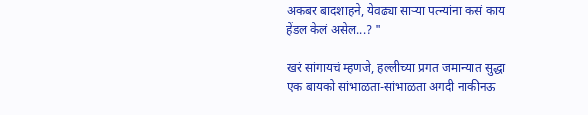अकबर बादशाहने, येवढ्या साऱ्या पत्न्यांना कसं काय हेंडल केलं असेल...? "

खरं सांगायचं म्हणजे, हल्लीच्या प्रगत जमान्यात सुद्धा एक बायको सांभाळता-सांभाळता अगदी नाकीनऊ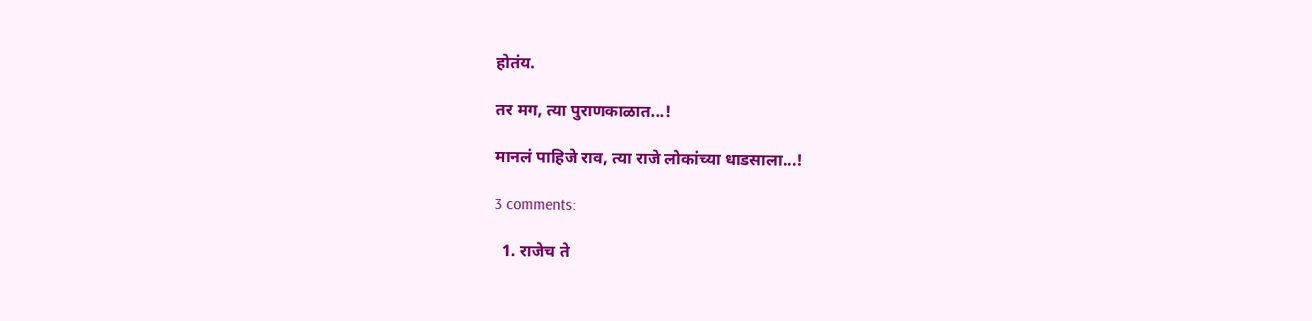होतंय.

तर मग, त्या पुराणकाळात...!

मानलं पाहिजे राव, त्या राजे लोकांच्या धाडसाला...!

3 comments:

  1. राजेच ते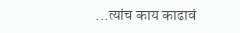...त्यांच काय काढावं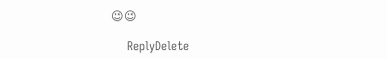😉😉

    ReplyDelete